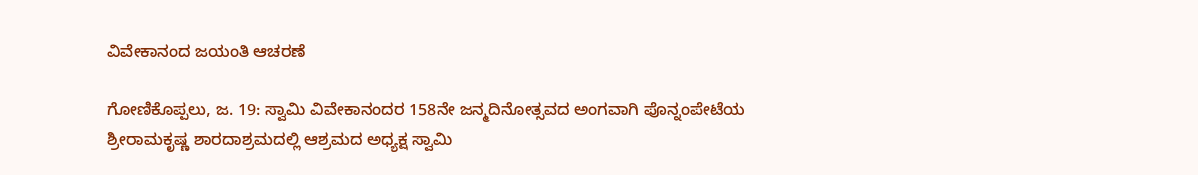ವಿವೇಕಾನಂದ ಜಯಂತಿ ಆಚರಣೆ

ಗೋಣಿಕೊಪ್ಪಲು, ಜ. 19: ಸ್ವಾಮಿ ವಿವೇಕಾನಂದರ 158ನೇ ಜನ್ಮದಿನೋತ್ಸವದ ಅಂಗವಾಗಿ ಪೊನ್ನಂಪೇಟೆಯ ಶ್ರೀರಾಮಕೃಷ್ಣ ಶಾರದಾಶ್ರಮದಲ್ಲಿ ಆಶ್ರಮದ ಅಧ್ಯಕ್ಷ ಸ್ವಾಮಿ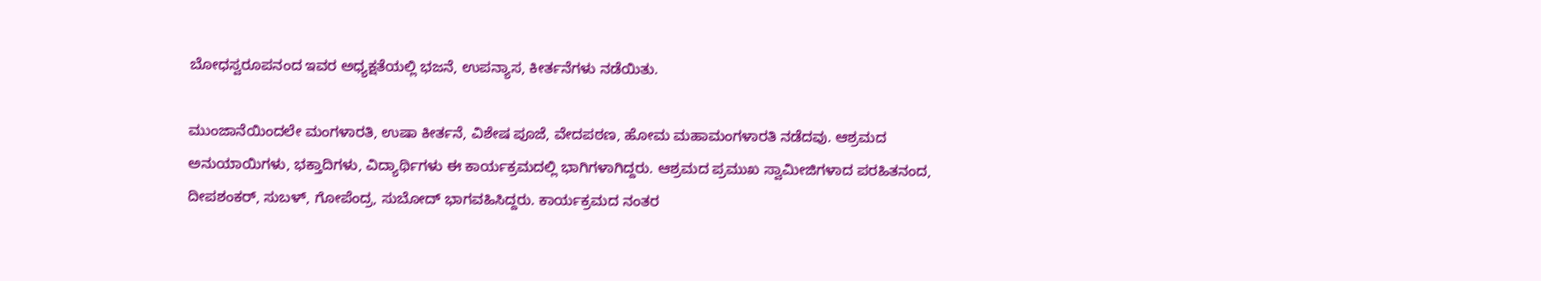ಬೋಧಸ್ವರೂಪನಂದ ಇವರ ಅಧ್ಯಕ್ಷತೆಯಲ್ಲಿ ಭಜನೆ, ಉಪನ್ಯಾಸ, ಕೀರ್ತನೆಗಳು ನಡೆಯಿತು.

ಮುಂಜಾನೆಯಿಂದಲೇ ಮಂಗಳಾರತಿ, ಉಷಾ ಕೀರ್ತನೆ, ವಿಶೇಷ ಪೂಜೆ, ವೇದಪಠಣ, ಹೋಮ ಮಹಾಮಂಗಳಾರತಿ ನಡೆದವು. ಆಶ್ರಮದ ಅನುಯಾಯಿಗಳು, ಭಕ್ತಾದಿಗಳು, ವಿದ್ಯಾರ್ಥಿಗಳು ಈ ಕಾರ್ಯಕ್ರಮದಲ್ಲಿ ಭಾಗಿಗಳಾಗಿದ್ದರು. ಆಶ್ರಮದ ಪ್ರಮುಖ ಸ್ವಾಮೀಜಿಗಳಾದ ಪರಹಿತನಂದ, ದೀಪಶಂಕರ್, ಸುಬಳ್, ಗೋಪೆಂದ್ರ, ಸುಬೋದ್ ಭಾಗವಹಿಸಿದ್ದರು. ಕಾರ್ಯಕ್ರಮದ ನಂತರ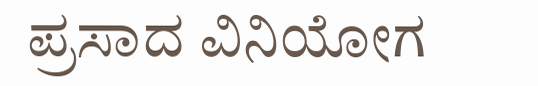ಪ್ರಸಾದ ವಿನಿಯೋಗ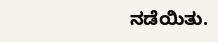ನಡೆಯಿತು.